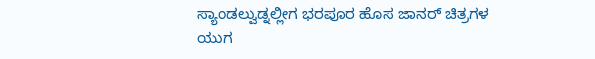ಸ್ಯಾಂಡಲ್ವುಡ್ನಲ್ಲೀಗ ಭರಪೂರ ಹೊಸ ಜಾನರ್ ಚಿತ್ರಗಳ ಯುಗ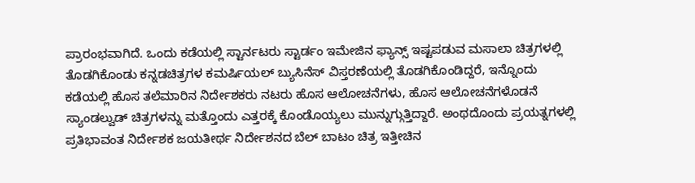ಪ್ರಾರಂಭವಾಗಿದೆ. ಒಂದು ಕಡೆಯಲ್ಲಿ ಸ್ಟಾರ್ನಟರು ಸ್ಟಾರ್ಡಂ ಇಮೇಜಿನ ಫ್ಯಾನ್ಸ್ ಇಷ್ಟಪಡುವ ಮಸಾಲಾ ಚಿತ್ರಗಳಲ್ಲಿ ತೊಡಗಿಕೊಂಡು ಕನ್ನಡಚಿತ್ರಗಳ ಕಮರ್ಷಿಯಲ್ ಬ್ಯುಸಿನೆಸ್ ವಿಸ್ತರಣೆಯಲ್ಲಿ ತೊಡಗಿಕೊಂಡಿದ್ದರೆ, ಇನ್ನೊಂದು ಕಡೆಯಲ್ಲಿ ಹೊಸ ತಲೆಮಾರಿನ ನಿರ್ದೇಶಕರು ನಟರು ಹೊಸ ಆಲೋಚನೆಗಳು, ಹೊಸ ಆಲೋಚನೆಗಳೊಡನೆ ಸ್ಯಾಂಡಲ್ವುಡ್ ಚಿತ್ರಗಳನ್ನು ಮತ್ತೊಂದು ಎತ್ತರಕ್ಕೆ ಕೊಂಡೊಯ್ಯಲು ಮುನ್ನುಗ್ಗುತ್ತಿದ್ದಾರೆ. ಅಂಥದೊಂದು ಪ್ರಯತ್ನಗಳಲ್ಲಿ ಪ್ರತಿಭಾವಂತ ನಿರ್ದೇಶಕ ಜಯತೀರ್ಥ ನಿರ್ದೇಶನದ ಬೆಲ್ ಬಾಟಂ ಚಿತ್ರ ಇತ್ತೀಚಿನ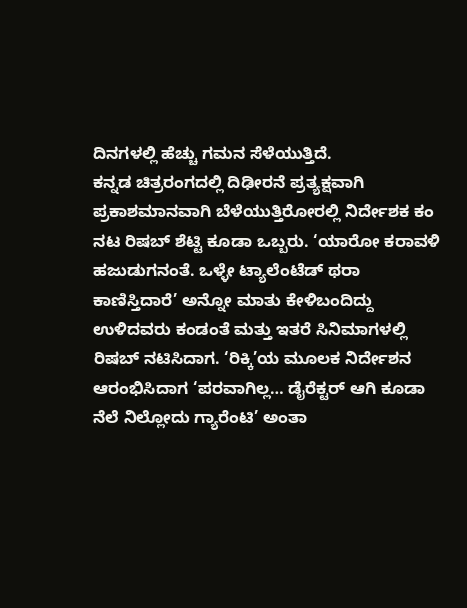ದಿನಗಳಲ್ಲಿ ಹೆಚ್ಚು ಗಮನ ಸೆಳೆಯುತ್ತಿದೆ.
ಕನ್ನಡ ಚಿತ್ರರಂಗದಲ್ಲಿ ದಿಢೀರನೆ ಪ್ರತ್ಯಕ್ಷವಾಗಿ ಪ್ರಕಾಶಮಾನವಾಗಿ ಬೆಳೆಯುತ್ತಿರೋರಲ್ಲಿ ನಿರ್ದೇಶಕ ಕಂ ನಟ ರಿಷಬ್ ಶೆಟ್ಟಿ ಕೂಡಾ ಒಬ್ಬರು. ‘ಯಾರೋ ಕರಾವಳಿ ಹಜುಡುಗನಂತೆ. ಒಳ್ಳೇ ಟ್ಯಾಲೆಂಟೆಡ್ ಥರಾ ಕಾಣಿಸ್ತಿದಾರೆ’ ಅನ್ನೋ ಮಾತು ಕೇಳಿಬಂದಿದ್ದು ಉಳಿದವರು ಕಂಡಂತೆ ಮತ್ತು ಇತರೆ ಸಿನಿಮಾಗಳಲ್ಲಿ ರಿಷಬ್ ನಟಿಸಿದಾಗ. ‘ರಿಕ್ಕಿ’ಯ ಮೂಲಕ ನಿರ್ದೇಶನ ಆರಂಭಿಸಿದಾಗ ‘ಪರವಾಗಿಲ್ಲ… ಡೈರೆಕ್ಟರ್ ಆಗಿ ಕೂಡಾ ನೆಲೆ ನಿಲ್ಲೋದು ಗ್ಯಾರೆಂಟಿ’ ಅಂತಾ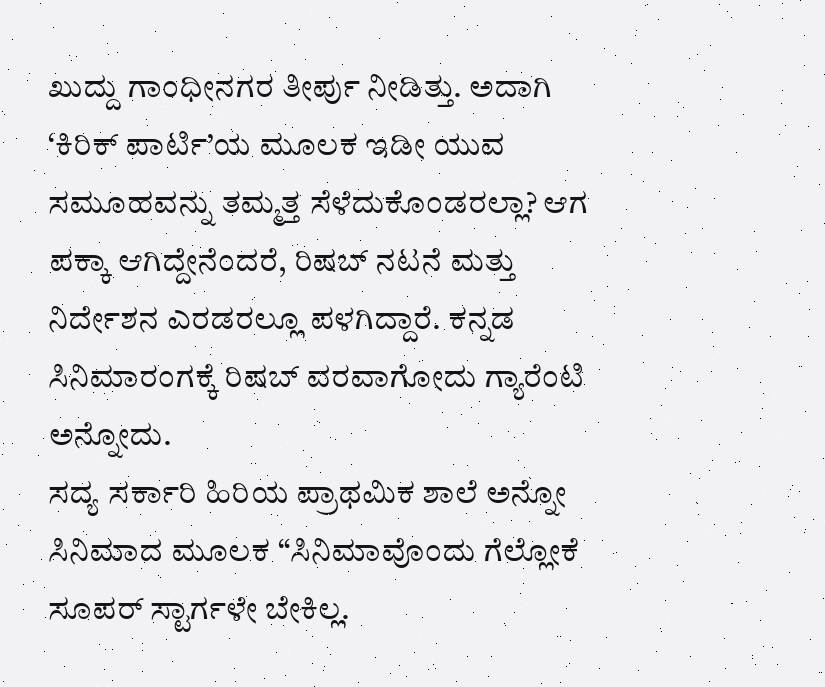ಖುದ್ದು ಗಾಂಧೀನಗರ ತೀರ್ಪು ನೀಡಿತ್ತು. ಅದಾಗಿ ‘ಕಿರಿಕ್ ಪಾರ್ಟಿ’ಯ ಮೂಲಕ ಇಡೀ ಯುವ ಸಮೂಹವನ್ನು ತಮ್ಮತ್ತ ಸೆಳೆದುಕೊಂಡರಲ್ಲಾ? ಆಗ ಪಕ್ಕಾ ಆಗಿದ್ದೇನೆಂದರೆ, ರಿಷಬ್ ನಟನೆ ಮತ್ತು ನಿರ್ದೇಶನ ಎರಡರಲ್ಲೂ ಪಳಗಿದ್ದಾರೆ. ಕನ್ನಡ ಸಿನಿಮಾರಂಗಕ್ಕೆ ರಿಷಬ್ ವರವಾಗೋದು ಗ್ಯಾರೆಂಟಿ ಅನ್ನೋದು.
ಸದ್ಯ ಸರ್ಕಾರಿ ಹಿರಿಯ ಪ್ರಾಥಮಿಕ ಶಾಲೆ ಅನ್ನೋ ಸಿನಿಮಾದ ಮೂಲಕ “ಸಿನಿಮಾವೊಂದು ಗೆಲ್ಲೋಕೆ ಸೂಪರ್ ಸ್ಟಾರ್ಗಳೇ ಬೇಕಿಲ್ಲ.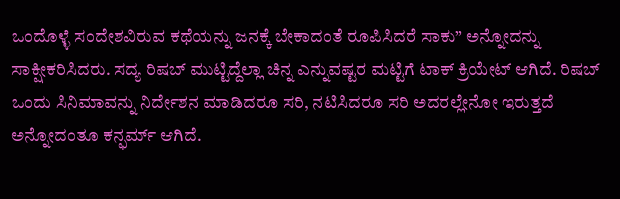ಒಂದೊಳ್ಳೆ ಸಂದೇಶವಿರುವ ಕಥೆಯನ್ನು ಜನಕ್ಕೆ ಬೇಕಾದಂತೆ ರೂಪಿಸಿದರೆ ಸಾಕು” ಅನ್ನೋದನ್ನು ಸಾಕ್ಷೀಕರಿಸಿದರು. ಸದ್ಯ ರಿಷಬ್ ಮುಟ್ಟಿದ್ದೆಲ್ಲಾ ಚಿನ್ನ ಎನ್ನುವಷ್ಟರ ಮಟ್ಟಿಗೆ ಟಾಕ್ ಕ್ರಿಯೇಟ್ ಆಗಿದೆ. ರಿಷಬ್ ಒಂದು ಸಿನಿಮಾವನ್ನು ನಿರ್ದೇಶನ ಮಾಡಿದರೂ ಸರಿ, ನಟಿಸಿದರೂ ಸರಿ ಅದರಲ್ಲೇನೋ ಇರುತ್ತದೆ ಅನ್ನೋದಂತೂ ಕನ್ಫರ್ಮ್ ಆಗಿದೆ.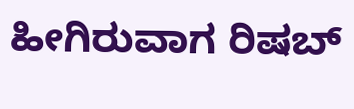ಹೀಗಿರುವಾಗ ರಿಷಬ್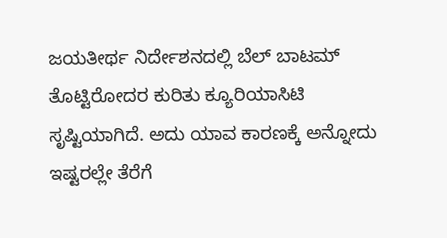ಜಯತೀರ್ಥ ನಿರ್ದೇಶನದಲ್ಲಿ ಬೆಲ್ ಬಾಟಮ್ ತೊಟ್ಟಿರೋದರ ಕುರಿತು ಕ್ಯೂರಿಯಾಸಿಟಿ ಸೃಷ್ಟಿಯಾಗಿದೆ. ಅದು ಯಾವ ಕಾರಣಕ್ಕೆ ಅನ್ನೋದು ಇಷ್ಟರಲ್ಲೇ ತೆರೆಗೆ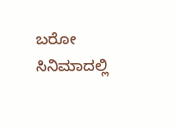ಬರೋ ಸಿನಿಮಾದಲ್ಲಿ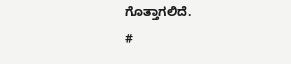ಗೊತ್ತಾಗಲಿದೆ.
#